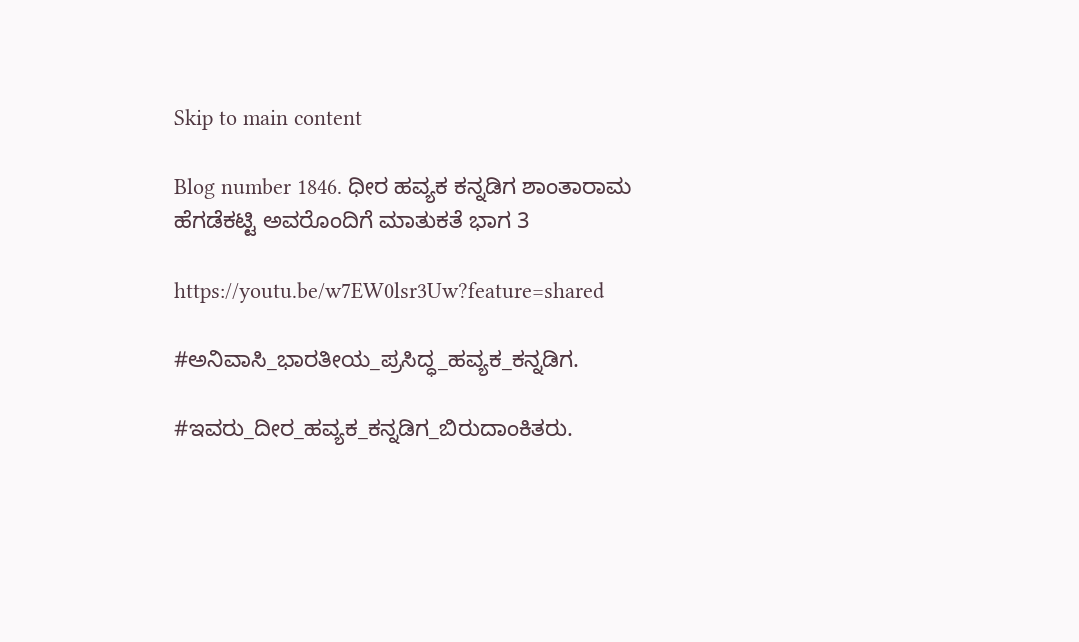Skip to main content

Blog number 1846. ಧೀರ ಹವ್ಯಕ ಕನ್ನಡಿಗ ಶಾಂತಾರಾಮ ಹೆಗಡೆಕಟ್ಟಿ ಅವರೊಂದಿಗೆ ಮಾತುಕತೆ ಭಾಗ 3

https://youtu.be/w7EW0lsr3Uw?feature=shared

#ಅನಿವಾಸಿ_ಭಾರತೀಯ_ಪ್ರಸಿದ್ಧ_ಹವ್ಯಕ_ಕನ್ನಡಿಗ.

#ಇವರು_ದೀರ_ಹವ್ಯಕ_ಕನ್ನಡಿಗ_ಬಿರುದಾಂಕಿತರು.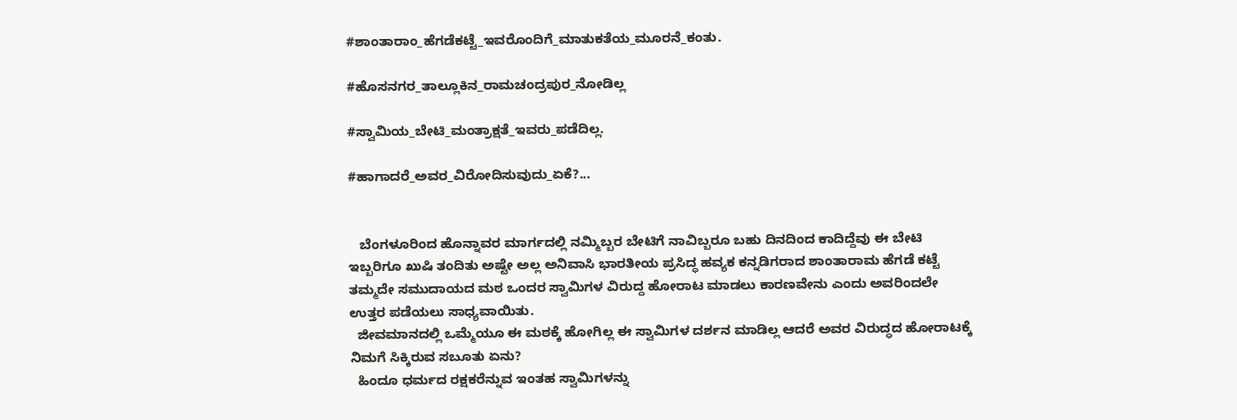#ಶಾಂತಾರಾಂ_ಹೆಗಡೆಕಟ್ಟೆ_ಇವರೊಂದಿಗೆ_ಮಾತುಕತೆಯ_ಮೂರನೆ_ಕಂತು.

#ಹೊಸನಗರ_ತಾಲ್ಲೂಕಿನ_ರಾಮಚಂದ್ರಪುರ_ನೋಡಿಲ್ಲ

#ಸ್ವಾಮಿಯ_ಬೇಟಿ_ಮಂತ್ರಾಕ್ಷತೆ_ಇವರು_ಪಡೆದಿಲ್ಲ.

#ಹಾಗಾದರೆ_ಅವರ_ವಿರೋದಿಸುವುದು_ಏಕೆ?...


   ಬೆಂಗಳೂರಿಂದ ಹೊನ್ನಾವರ ಮಾರ್ಗದಲ್ಲಿ ನಮ್ಮಿಬ್ಬರ ಬೇಟಿಗೆ ನಾವಿಬ್ಬರೂ ಬಹು ದಿನದಿಂದ ಕಾದಿದ್ದೆವು ಈ ಬೇಟಿ ಇಬ್ಬರಿಗೂ ಖುಷಿ ತಂದಿತು ಅಷ್ಟೇ ಅಲ್ಲ ಅನಿವಾಸಿ ಭಾರತೀಯ ಪ್ರಸಿದ್ಧ ಹವ್ಯಕ ಕನ್ನಡಿಗರಾದ ಶಾಂತಾರಾಮ ಹೆಗಡೆ ಕಟ್ಟೆ ತಮ್ಮದೇ ಸಮುದಾಯದ ಮಠ ಒಂದರ ಸ್ವಾಮಿಗಳ ವಿರುದ್ದ ಹೋರಾಟ ಮಾಡಲು ಕಾರಣವೇನು ಎಂದು ಅವರಿಂದಲೇ ಉತ್ತರ ಪಡೆಯಲು ಸಾಧ್ಯವಾಯಿತು.
  ಜೀವಮಾನದಲ್ಲಿ ಒಮ್ಮೆಯೂ ಈ ಮಠಕ್ಕೆ ಹೋಗಿಲ್ಲ ಈ ಸ್ವಾಮಿಗಳ ದರ್ಶನ ಮಾಡಿಲ್ಲ ಆದರೆ ಅವರ ವಿರುದ್ಧದ ಹೋರಾಟಕ್ಕೆ ನಿಮಗೆ ಸಿಕ್ಕಿರುವ ಸಬೂತು ಏನು?
  ಹಿಂದೂ ಧರ್ಮದ ರಕ್ಷಕರೆನ್ನುವ ಇಂತಹ ಸ್ವಾಮಿಗಳನ್ನು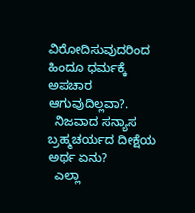ವಿರೋದಿಸುವುದರಿಂದ ಹಿಂದೂ ಧರ್ಮಕ್ಕೆ ಅಪಚಾರ ಆಗುವುದಿಲ್ಲವಾ?.
  ನಿಜವಾದ ಸನ್ಯಾಸ ಬ್ರಹ್ಮಚರ್ಯದ ದೀಕ್ಷೆಯ ಅರ್ಥ ಏನು?
  ಎಲ್ಲಾ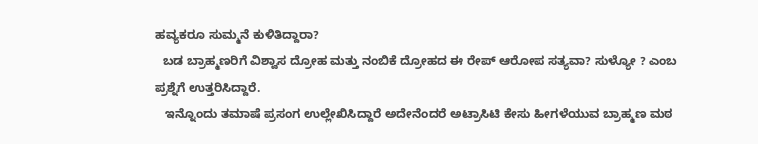ಹವ್ಯಕರೂ ಸುಮ್ಮನೆ ಕುಳಿತಿದ್ದಾರಾ?
  ಬಡ ಬ್ರಾಹ್ಮಣರಿಗೆ ವಿಶ್ವಾಸ ದ್ರೋಹ ಮತ್ತು ನಂಬಿಕೆ ದ್ರೋಹದ ಈ ರೇಪ್ ಆರೋಪ ಸತ್ಯವಾ? ಸುಳ್ಯೋ ? ಎಂಬ ಪ್ರಶ್ನೆಗೆ ಉತ್ತರಿಸಿದ್ದಾರೆ.
   ಇನ್ನೊಂದು ತಮಾಷೆ ಪ್ರಸಂಗ ಉಲ್ಲೇಖಿಸಿದ್ದಾರೆ ಅದೇನೆಂದರೆ ಅಟ್ರಾಸಿಟಿ ಕೇಸು ಹೀಗಳೆಯುವ ಬ್ರಾಹ್ಮಣ ಮಠ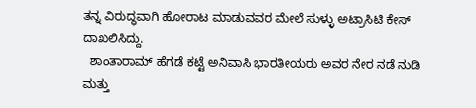ತನ್ನ ವಿರುದ್ಧವಾಗಿ ಹೋರಾಟ ಮಾಡುವವರ ಮೇಲೆ ಸುಳ್ಳು ಅಟ್ರಾಸಿಟಿ ಕೇಸ್ ದಾಖಲಿಸಿದ್ದು.
  ಶಾಂತಾರಾಮ್ ಹೆಗಡೆ ಕಟ್ಟೆ ಅನಿವಾಸಿ ಭಾರತೀಯರು ಅವರ ನೇರ ನಡೆ ನುಡಿ ಮತ್ತು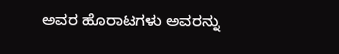ಅವರ ಹೊರಾಟಗಳು ಅವರನ್ನು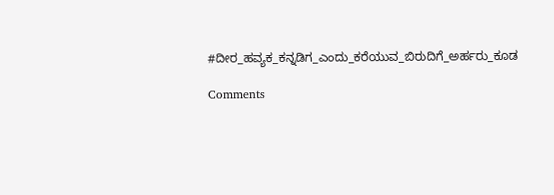#ದೀರ_ಹವ್ಯಕ_ಕನ್ನಡಿಗ_ಎಂದು_ಕರೆಯುವ_ಬಿರುದಿಗೆ_ಅರ್ಹರು_ಕೂಡ

Comments